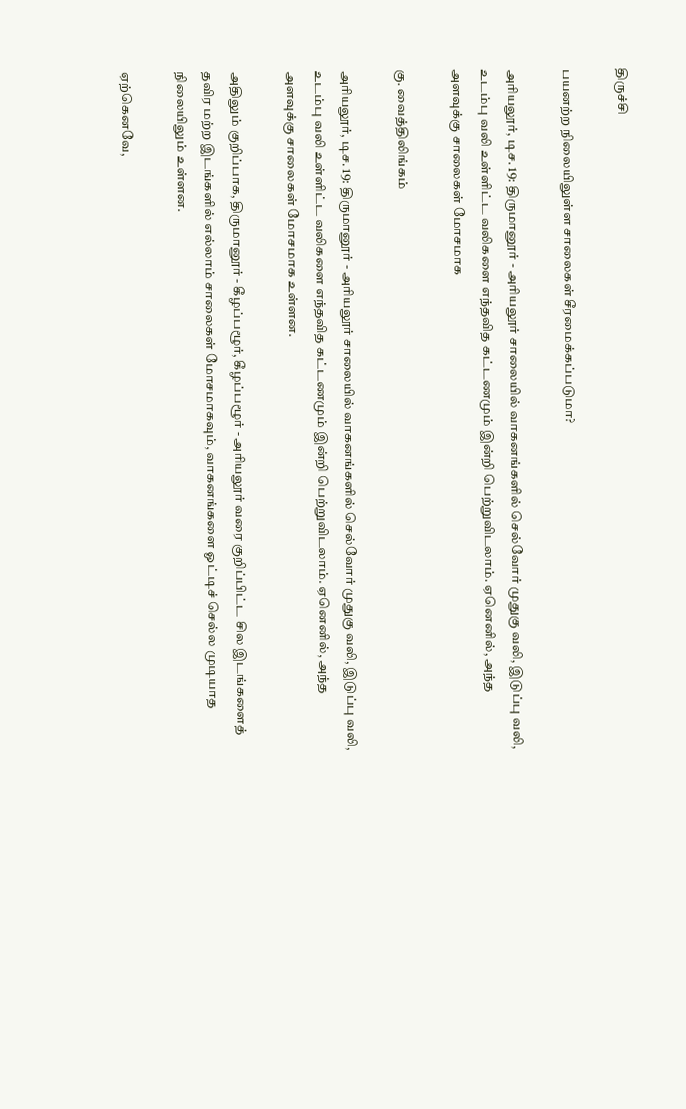திருச்சி

பயனற்ற நிலையிலுள்ள சாலைகள் சீரமைக்கப்படுமா?

அரியலூர், டிச. 19: திருமானூர் - அரியலூர் சாலையில் வாகனங்களில் செல்வோர் முதுகு வலி, இடுப்பு வலி, உடம்பு வலி உள்ளிட்ட வலிகளை எந்தவித கட்டணமும் இன்றி பெற்றுவிடலாம். ஏனெனில், அந்த அளவுக்கு சாலைகள் மோசமாக

கு. வைத்திலிங்கம்

அரியலூர், டிச. 19: திருமானூர் - அரியலூர் சாலையில் வாகனங்களில் செல்வோர் முதுகு வலி, இடுப்பு வலி, உடம்பு வலி உள்ளிட்ட வலிகளை எந்தவித கட்டணமும் இன்றி பெற்றுவிடலாம். ஏனெனில், அந்த அளவுக்கு சாலைகள் மோசமாக உள்ளன.

அதிலும் குறிப்பாக, திருமானூர் - கீழப்பழூர், கீழப்பழூர் - அரியலூர் வரை குறிப்பிட்ட சில இடங்களைத் தவிர மற்ற இடங்களில் எல்லாம் சாலைகள் மோசமாகவும், வாகனங்களை ஓட்டிச் செல்ல முடியாத நிலையிலும் உள்ளன.

ஏற்கெனவே,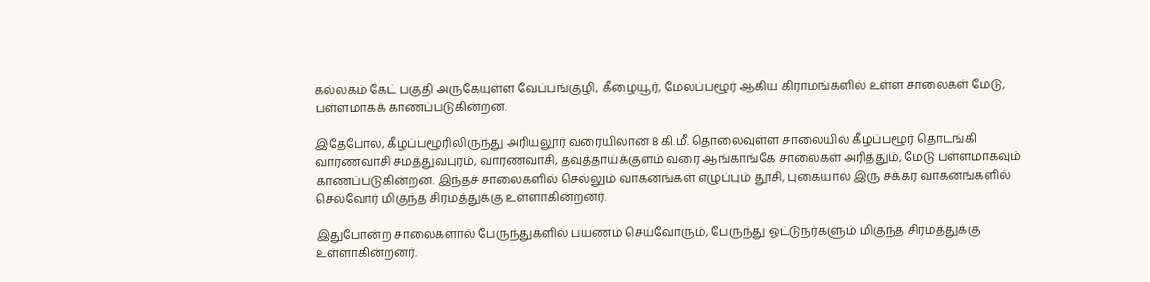கல்லகம் கேட் பகுதி அருகேயுள்ள வேப்பங்குழி, கீழையூர், மேலப்பழூர் ஆகிய கிராமங்களில் உள்ள சாலைகள் மேடு, பள்ளமாகக் காணப்படுகின்றன.

இதேபோல, கீழப்பழூரிலிருந்து அரியலூர் வரையிலான 8 கி.மீ. தொலைவுள்ள சாலையில் கீழப்பழூர் தொடங்கி வாரணவாசி சமத்துவபுரம், வாரணவாசி, தவுத்தாய்க்குளம் வரை ஆங்காங்கே சாலைகள் அரித்தும், மேடு பள்ளமாகவும் காணப்படுகின்றன. இந்தச் சாலைகளில் செல்லும் வாகனங்கள் எழுப்பும் தூசி, புகையால் இரு சக்கர வாகனங்களில் செல்வோர் மிகுந்த சிரமத்துக்கு உள்ளாகின்றனர்.

இதுபோன்ற சாலைகளால் பேருந்துகளில் பயணம் செய்வோரும், பேருந்து ஓட்டுநர்களும் மிகுந்த சிரமத்துக்கு உள்ளாகின்றனர்.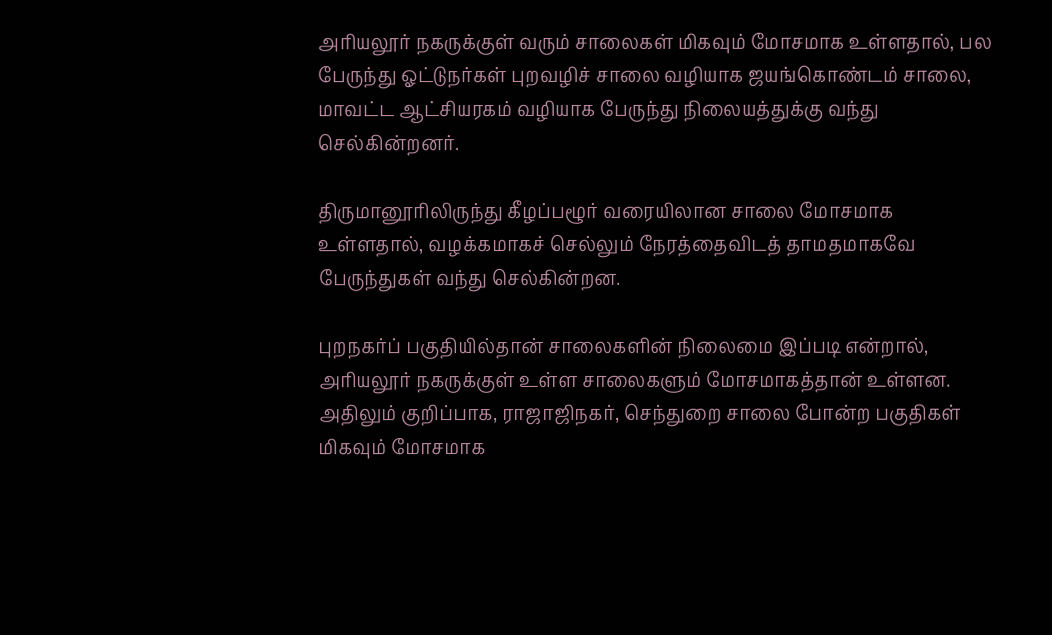அரியலூர் நகருக்குள் வரும் சாலைகள் மிகவும் மோசமாக உள்ளதால், பல பேருந்து ஓட்டுநர்கள் புறவழிச் சாலை வழியாக ஜயங்கொண்டம் சாலை, மாவட்ட ஆட்சியரகம் வழியாக பேருந்து நிலையத்துக்கு வந்து செல்கின்றனர்.

திருமானூரிலிருந்து கீழப்பழூர் வரையிலான சாலை மோசமாக உள்ளதால், வழக்கமாகச் செல்லும் நேரத்தைவிடத் தாமதமாகவே பேருந்துகள் வந்து செல்கின்றன.

புறநகர்ப் பகுதியில்தான் சாலைகளின் நிலைமை இப்படி என்றால், அரியலூர் நகருக்குள் உள்ள சாலைகளும் மோசமாகத்தான் உள்ளன. அதிலும் குறிப்பாக, ராஜாஜிநகர், செந்துறை சாலை போன்ற பகுதிகள் மிகவும் மோசமாக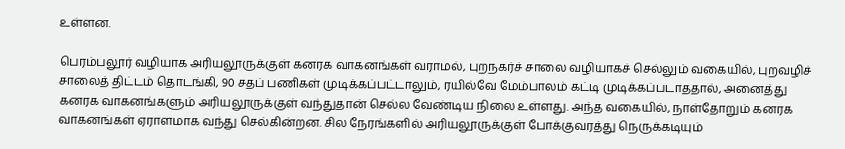உள்ளன.

பெரம்பலூர் வழியாக அரியலூருக்குள் கனரக வாகனங்கள் வராமல், புறநகர்ச் சாலை வழியாகச் செல்லும் வகையில், புறவழிச் சாலைத் திட்டம் தொடங்கி, 90 சதப் பணிகள் முடிக்கப்பட்டாலும், ரயில்வே மேம்பாலம் கட்டி முடிக்கப்படாததால், அனைத்து கனரக வாகனங்களும் அரியலூருக்குள் வந்துதான் செல்ல வேண்டிய நிலை உள்ளது. அந்த வகையில், நாள்தோறும் கனரக வாகனங்கள் ஏராளமாக வந்து செல்கின்றன. சில நேரங்களில் அரியலூருக்குள் போக்குவரத்து நெருக்கடியும்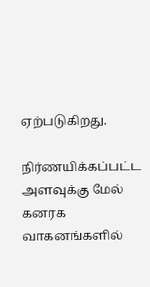ஏற்படுகிறது.

நிர்ணயிக்கப்பட்ட அளவுக்கு மேல் கனரக வாகனங்களில்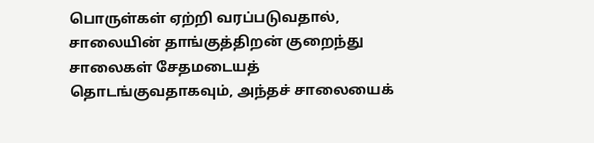பொருள்கள் ஏற்றி வரப்படுவதால், சாலையின் தாங்குத்திறன் குறைந்து சாலைகள் சேதமடையத் தொடங்குவதாகவும், அந்தச் சாலையைக்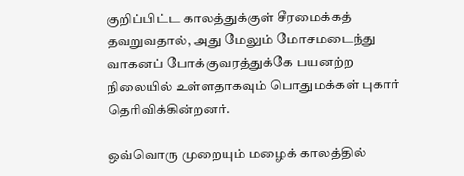குறிப்பிட்ட காலத்துக்குள் சீரமைக்கத் தவறுவதால், அது மேலும் மோசமடைந்து வாகனப் போக்குவரத்துக்கே பயனற்ற நிலையில் உள்ளதாகவும் பொதுமக்கள் புகார் தெரிவிக்கின்றனர்.

ஒவ்வொரு முறையும் மழைக் காலத்தில்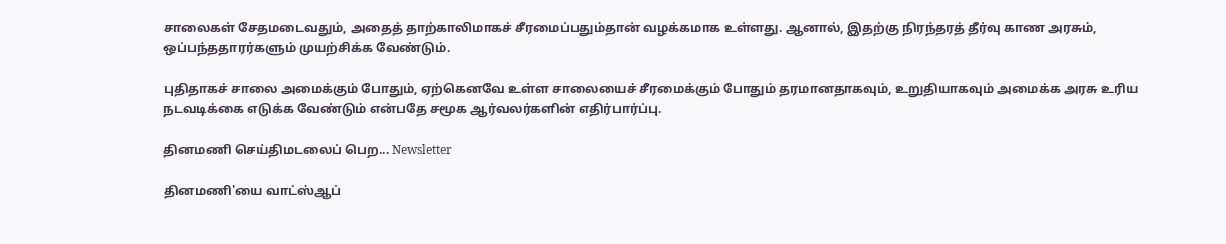சாலைகள் சேதமடைவதும், அதைத் தாற்காலிமாகச் சீரமைப்பதும்தான் வழக்கமாக உள்ளது. ஆனால், இதற்கு நிரந்தரத் தீர்வு காண அரசும், ஒப்பந்ததாரர்களும் முயற்சிக்க வேண்டும்.

புதிதாகச் சாலை அமைக்கும் போதும், ஏற்கெனவே உள்ள சாலையைச் சீரமைக்கும் போதும் தரமானதாகவும், உறுதியாகவும் அமைக்க அரசு உரிய நடவடிக்கை எடுக்க வேண்டும் என்பதே சமூக ஆர்வலர்களின் எதிர்பார்ப்பு.

தினமணி செய்திமடலைப் பெற... Newsletter

தினமணி'யை வாட்ஸ்ஆப்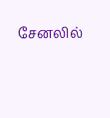சேனலில்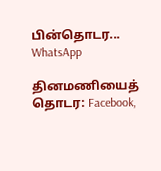பின்தொடர... WhatsApp

தினமணியைத் தொடர: Facebook,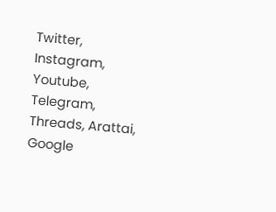Twitter, Instagram, Youtube, Telegram, Threads, Arattai, Google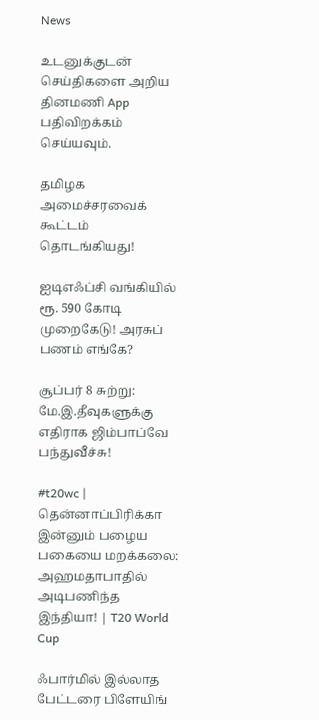News

உடனுக்குடன் செய்திகளை அறிய தினமணி App பதிவிறக்கம் செய்யவும்.

தமிழக அமைச்சரவைக் கூட்டம் தொடங்கியது!

ஐடிஎஃப்சி வங்கியில் ரூ. 590 கோடி முறைகேடு! அரசுப் பணம் எங்கே?

சூப்பர் 8 சுற்று: மே.இ.தீவுகளுக்கு எதிராக ஜிம்பாப்வே பந்துவீச்சு!

#t20wc | தென்னாப்பிரிக்கா இன்னும் பழைய பகையை மறக்கலை: அஹமதாபாதில் அடிபணிந்த இந்தியா! | T20 World Cup

ஃபார்மில் இல்லாத பேட்டரை பிளேயிங்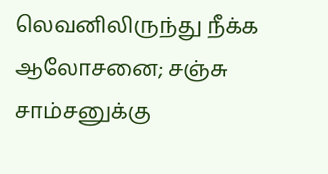லெவனிலிருந்து நீக்க ஆலோசனை; சஞ்சு சாம்சனுக்கு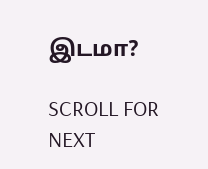இடமா?

SCROLL FOR NEXT